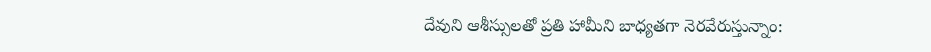దేవుని ఆశీస్సులతో ప్రతి హామీని బాధ్యతగా నెరవేరుస్తున్నాం: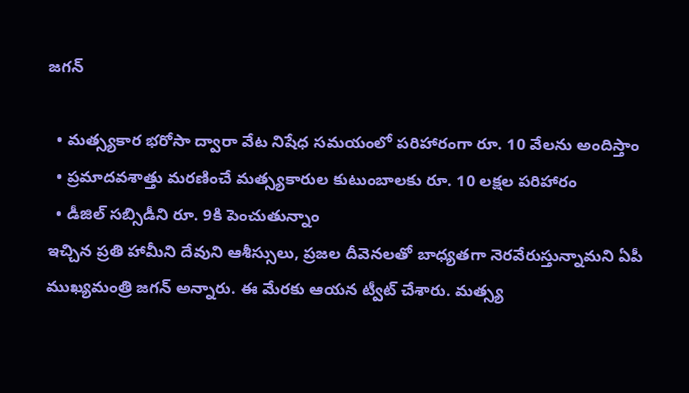జగన్

  • మత్స్యకార భరోసా ద్వారా వేట నిషేధ సమయంలో పరిహారంగా రూ. 10 వేలను అందిస్తాం
  • ప్రమాదవశాత్తు మరణించే మత్స్యకారుల కుటుంబాలకు రూ. 10 లక్షల పరిహారం
  • డీజిల్ సబ్సిడీని రూ. 9కి పెంచుతున్నాం
ఇచ్చిన ప్రతి హామీని దేవుని ఆశీస్సులు, ప్రజల దీవెనలతో బాధ్యతగా నెరవేరుస్తున్నామని ఏపీ ముఖ్యమంత్రి జగన్ అన్నారు. ఈ మేరకు ఆయన ట్వీట్ చేశారు. మత్స్య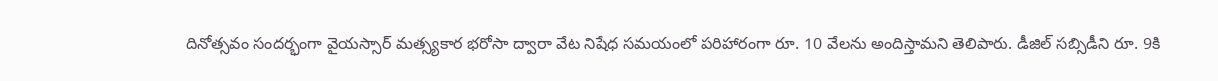దినోత్సవం సందర్భంగా వైయస్సార్ మత్స్యకార భరోసా ద్వారా వేట నిషేధ సమయంలో పరిహారంగా రూ. 10 వేలను అందిస్తామని తెలిపారు. డీజిల్ సబ్సిడీని రూ. 9కి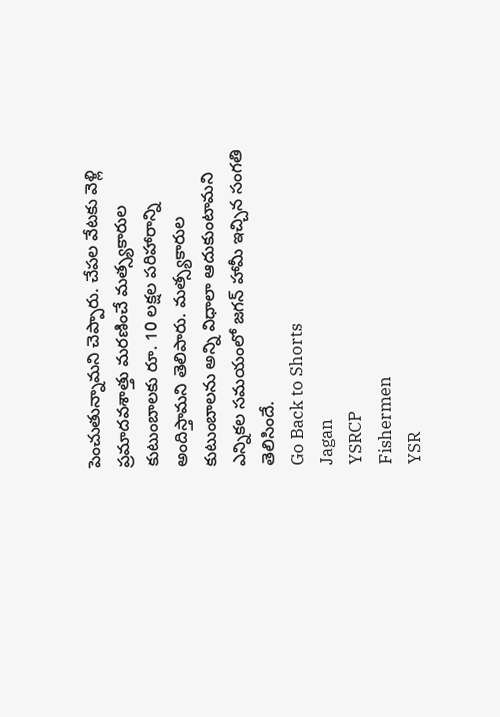పెంచుతున్నామని చెప్పారు. చేపల వేటకు వెళ్లి ప్రమాదవశాత్తు మరణించే మత్స్యకారుల కుటుంబాలకు రూ. 10 లక్షల పరిహారాన్ని అందిస్తామని తెలిపారు. మత్స్యకారుల కుటుంబాలను అన్ని విధాలా ఆదుకుంటామని ఎన్నికల సమయంలో జగన్ హామీ ఇచ్చిన సంగతి తెలిసిందే.
Go Back to Shorts
Jagan
YSRCP
Fishermen
YSR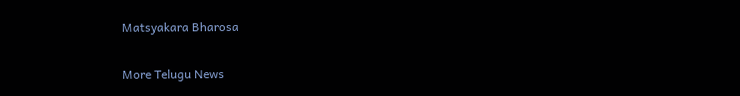Matsyakara Bharosa

More Telugu News